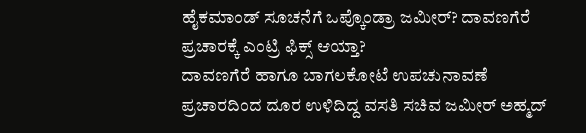ಹೈಕಮಾಂಡ್ ಸೂಚನೆಗೆ ಒಪ್ಕೊಂಡ್ರಾ ಜಮೀರ್? ದಾವಣಗೆರೆ ಪ್ರಚಾರಕ್ಕೆ ಎಂಟ್ರಿ ಫಿಕ್ಸ್ ಆಯ್ತಾ?
ದಾವಣಗೆರೆ ಹಾಗೂ ಬಾಗಲಕೋಟೆ ಉಪಚುನಾವಣೆ ಪ್ರಚಾರದಿಂದ ದೂರ ಉಳಿದಿದ್ದ ವಸತಿ ಸಚಿವ ಜಮೀರ್ ಅಹ್ಮದ್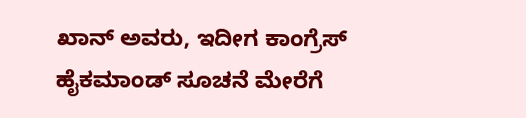ಖಾನ್ ಅವರು, ಇದೀಗ ಕಾಂಗ್ರೆಸ್ ಹೈಕಮಾಂಡ್ ಸೂಚನೆ ಮೇರೆಗೆ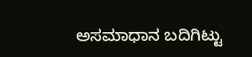ಅಸಮಾಧಾನ ಬದಿಗಿಟ್ಟು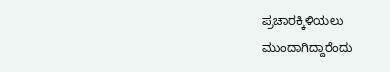ಪ್ರಚಾರಕ್ಕಿಳಿಯಲು ಮುಂದಾಗಿದ್ದಾರೆಂದು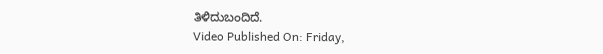ತಿಳಿದುಬಂದಿದೆ.
Video Published On: Friday,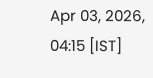Apr 03, 2026, 04:15 [IST]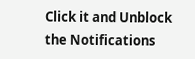Click it and Unblock the Notifications